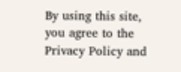By using this site, you agree to the Privacy Policy and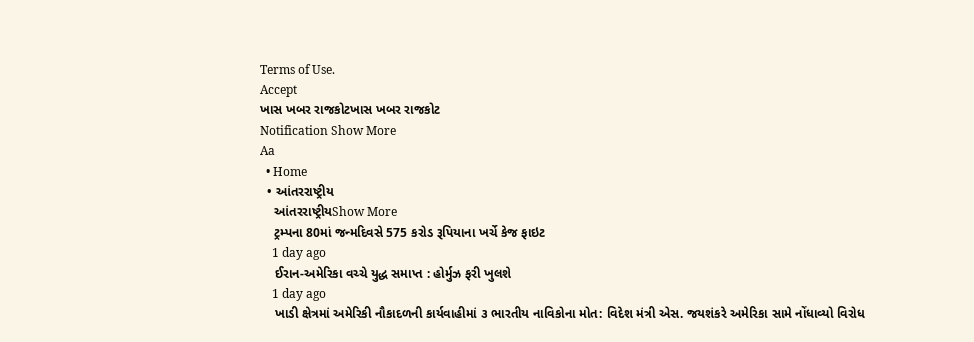Terms of Use.
Accept
ખાસ ખબર રાજકોટખાસ ખબર રાજકોટ
Notification Show More
Aa
  • Home
  • આંતરરાષ્ટ્રીય
    આંતરરાષ્ટ્રીયShow More
    ટ્રમ્પના 80માં જન્મદિવસે 575 કરોડ રૂપિયાના ખર્ચે કેજ ફાઇટ
    1 day ago
    ઈરાન-અમેરિકા વચ્ચે યુદ્ધ સમાપ્ત : હોર્મુઝ ફરી ખુલશે
    1 day ago
    ખાડી ક્ષેત્રમાં અમેરિકી નૌકાદળની કાર્યવાહીમાં ૩ ભારતીય નાવિકોના મોત: વિદેશ મંત્રી એસ. જયશંકરે અમેરિકા સામે નોંધાવ્યો વિરોધ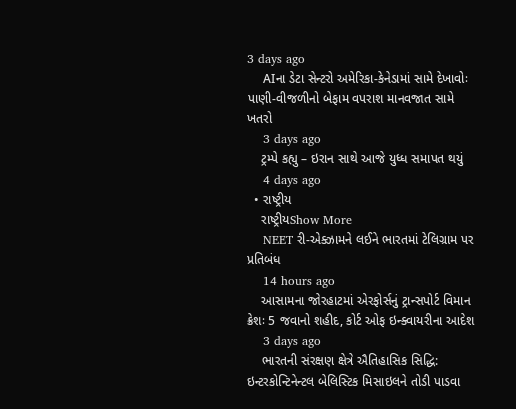3 days ago
    AIના ડેટા સેન્ટરો અમેરિકા-કેનેડામાં સામે દેખાવોઃ પાણી-વીજળીનો બેફામ વપરાશ માનવજાત સામે ખતરો
    3 days ago
    ટ્રમ્પે કહ્યુ – ઇરાન સાથે આજે યુધ્ધ સમાપત થયું
    4 days ago
  • રાષ્ટ્રીય
    રાષ્ટ્રીયShow More
    NEET રી-એક્ઝામને લઈને ભારતમાં ટેલિગ્રામ પર પ્રતિબંધ
    14 hours ago
    આસામના જોરહાટમાં એરફોર્સનું ટ્રાન્સપોર્ટ વિમાન ક્રેશઃ 5 જવાનો શહીદ, કોર્ટ ઓફ ઇન્ક્વાયરીના આદેશ
    3 days ago
    ભારતની સંરક્ષણ ક્ષેત્રે ઐતિહાસિક સિદ્ધિ: ઇન્ટરકોન્ટિનેન્ટલ બેલિસ્ટિક મિસાઇલને તોડી પાડવા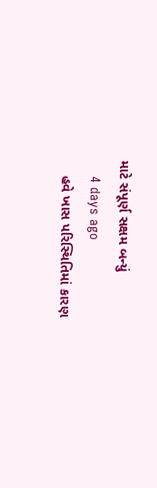માટે સંપૂર્ણ સક્ષમ બન્યું
    4 days ago
    હવે ખાસ પરિસ્થિતિમાં કારણ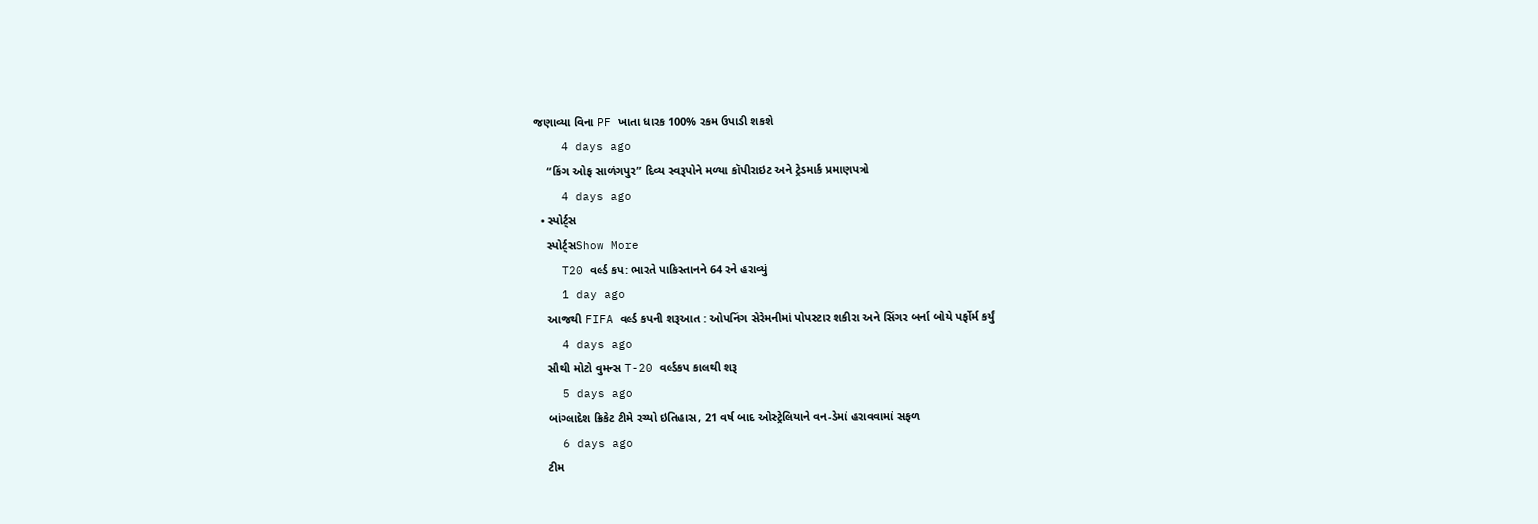જણાવ્યા વિના PF ખાતા ધારક 100% રકમ ઉપાડી શકશે
    4 days ago
    “કિંગ ઓફ સાળંગપુર” દિવ્ય સ્વરૂપોને મળ્યા કૉપીરાઇટ અને ટ્રેડમાર્ક પ્રમાણપત્રો
    4 days ago
  • સ્પોર્ટ્સ
    સ્પોર્ટ્સShow More
    T20 વર્લ્ડ કપ: ભારતે પાકિસ્તાનને 64 રને હરાવ્યું
    1 day ago
    આજથી FIFA વર્લ્ડ કપની શરૂઆત : ઓપનિંગ સેરેમનીમાં પોપસ્ટાર શકીરા અને સિંગર બર્ના બોયે પર્ફોર્મ કર્યું
    4 days ago
    સૌથી મોટો વુમન્સ T-20 વર્લ્ડકપ કાલથી શરૂ
    5 days ago
    બાંગ્લાદેશ ક્રિકેટ ટીમે રચ્યો ઇતિહાસ, 21 વર્ષ બાદ ઓસ્ટ્રેલિયાને વન-ડેમાં હરાવવામાં સફળ
    6 days ago
    ટીમ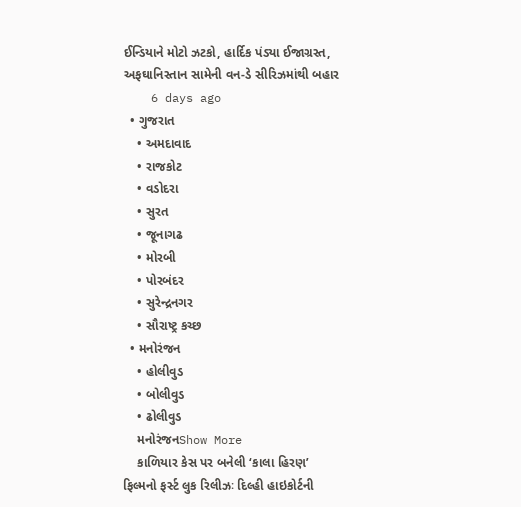ઈન્ડિયાને મોટો ઝટકો, હાર્દિક પંડ્યા ઈજાગ્રસ્ત, અફઘાનિસ્તાન સામેની વન-ડે સીરિઝમાંથી બહાર
    6 days ago
  • ગુજરાત
    • અમદાવાદ
    • રાજકોટ
    • વડોદરા
    • સુરત
    • જૂનાગઢ
    • મોરબી
    • પોરબંદર
    • સુરેન્દ્રનગર
    • સૌરાષ્ટ્ર કચ્છ
  • મનોરંજન
    • હોલીવુડ
    • બોલીવુડ
    • ઢોલીવુડ
    મનોરંજનShow More
    કાળિયાર કેસ પર બનેલી ‘કાલા હિરણ’ ફિલ્મનો ફર્સ્ટ લુક રિલીઝઃ દિલ્હી હાઇકોર્ટની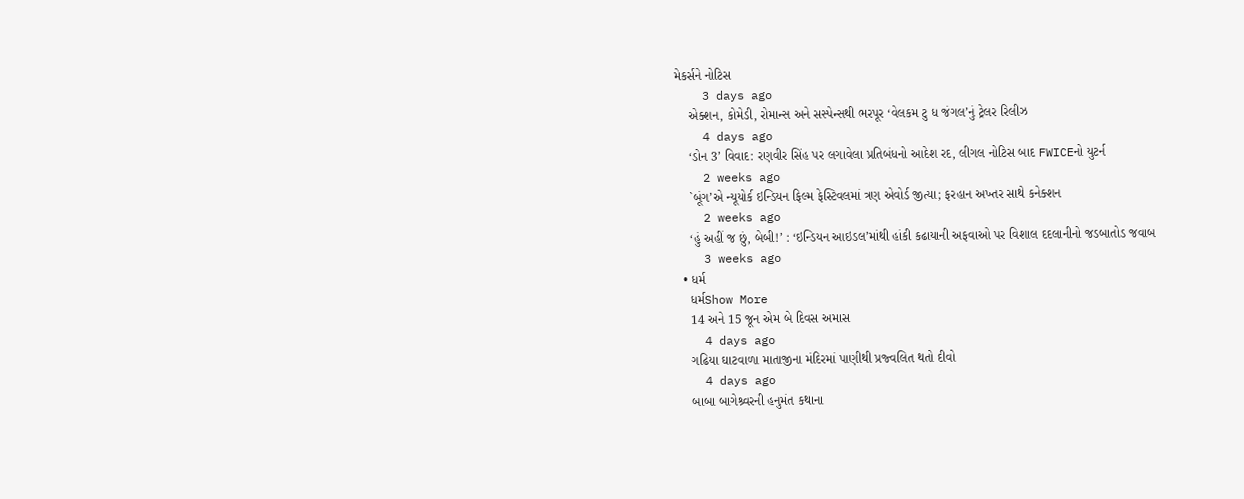મેકર્સને નોટિસ
    3 days ago
    એક્શન, કોમેડી, રોમાન્સ અને સસ્પેન્સથી ભરપૂર ‘વેલકમ ટુ ધ જંગલ’નું ટ્રેલર રિલીઝ
    4 days ago
    ‘ડોન 3’ વિવાદ: રણવીર સિંહ પર લગાવેલા પ્રતિબંધનો આદેશ રદ, લીગલ નોટિસ બાદ FWICEનો યુટર્ન
    2 weeks ago
    `બૂંગ’એ ન્યૂયોર્ક ઇન્ડિયન ફિલ્મ ફેસ્ટિવલમાં ત્રણ એવોર્ડ જીત્યા; ફરહાન અખ્તર સાથે કનેક્શન
    2 weeks ago
    ‘હું અહીં જ છું, બેબી!’ : ‘ઇન્ડિયન આઇડલ’માંથી હાંકી કઢાયાની અફવાઓ પર વિશાલ દદલાનીનો જડબાતોડ જવાબ
    3 weeks ago
  • ધર્મ
    ધર્મShow More
    14 અને 15 જૂન એમ બે દિવસ અમાસ
    4 days ago
    ગઢિયા ઘાટવાળા માતાજીના મંદિરમાં પાણીથી પ્રજ્વલિત થતો દીવો
    4 days ago
    બાબા બાગેશ્ર્વરની હનુમંત કથાના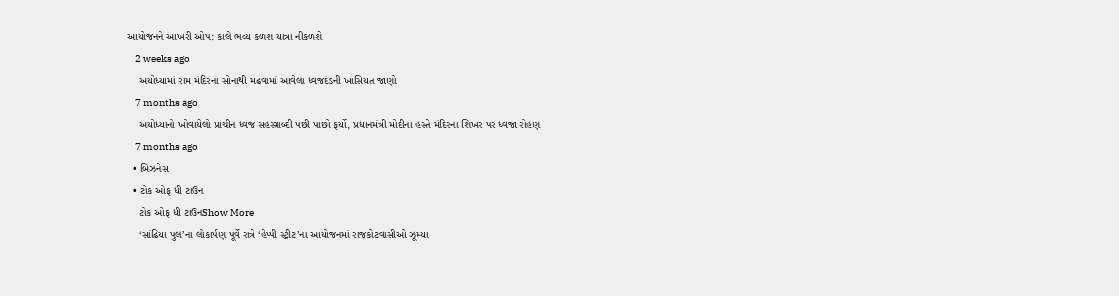આયોજનને આખરી ઓપ: કાલે ભવ્ય કળશ યાત્રા નીકળશે
    2 weeks ago
    અયોધ્યામાં રામ મંદિરના સોનાથી મઢવામાં આવેલા ધ્વજદંડની ખાસિયત જાણો
    7 months ago
    અયોધ્યાનો ખોવાયેલો પ્રાચીન ધ્વજ સહસ્ત્રાબ્દી પછી પાછો ફર્યો, પ્રધાનમંત્રી મોદીના હસ્તે મંદિરના શિખર પર ધ્વજા રોહણ
    7 months ago
  • બિઝનેસ
  • ટોક ઓફ ધી ટાઉન
    ટોક ઓફ ધી ટાઉનShow More
    ‘સાંઢિયા પુલ’ના લોકાર્પણ પૂર્વે રાત્રે ‘હેપ્પી સ્ટ્રીટ’ના આયોજનમાં રાજકોટવાસીઓ ઝૂમ્યા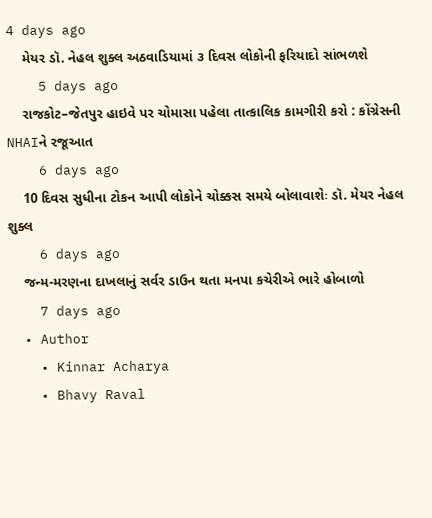4 days ago
    મેયર ડૉ. નેહલ શુક્લ અઠવાડિયામાં ૩ દિવસ લોકોની ફરિયાદો સાંભળશે
    5 days ago
    રાજકોટ–જેતપુર હાઇવે પર ચોમાસા પહેલા તાત્કાલિક કામગીરી કરો : કોંગ્રેસની NHAIને રજૂઆત
    6 days ago
    10 દિવસ સુધીના ટોકન આપી લોકોને ચોક્કસ સમયે બોલાવાશેઃ ડૉ. મેયર નેહલ શુક્લ
    6 days ago
    જન્મ-મરણના દાખલાનું સર્વર ડાઉન થતા મનપા કચેરીએ ભારે હોબાળો
    7 days ago
  • Author
    • Kinnar Acharya
    • Bhavy Raval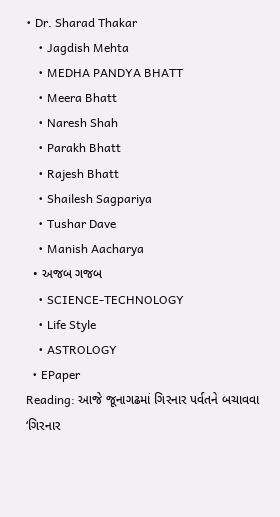• Dr. Sharad Thakar
    • Jagdish Mehta
    • MEDHA PANDYA BHATT
    • Meera Bhatt
    • Naresh Shah
    • Parakh Bhatt
    • Rajesh Bhatt
    • Shailesh Sagpariya
    • Tushar Dave
    • Manish Aacharya
  • અજબ ગજબ
    • SCIENCE-TECHNOLOGY
    • Life Style
    • ASTROLOGY
  • EPaper
Reading: આજે જૂનાગઢમાં ગિરનાર પર્વતને બચાવવા ‘ગિરનાર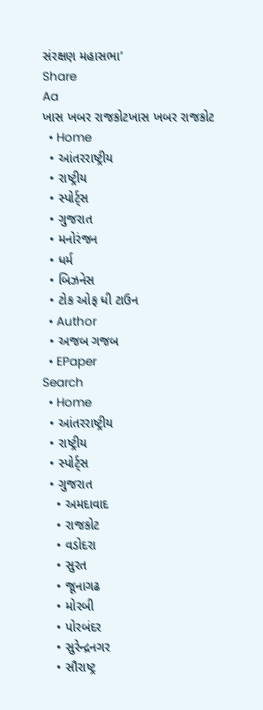સંરક્ષણ મહાસભા’
Share
Aa
ખાસ ખબર રાજકોટખાસ ખબર રાજકોટ
  • Home
  • આંતરરાષ્ટ્રીય
  • રાષ્ટ્રીય
  • સ્પોર્ટ્સ
  • ગુજરાત
  • મનોરંજન
  • ધર્મ
  • બિઝનેસ
  • ટોક ઓફ ધી ટાઉન
  • Author
  • અજબ ગજબ
  • EPaper
Search
  • Home
  • આંતરરાષ્ટ્રીય
  • રાષ્ટ્રીય
  • સ્પોર્ટ્સ
  • ગુજરાત
    • અમદાવાદ
    • રાજકોટ
    • વડોદરા
    • સુરત
    • જૂનાગઢ
    • મોરબી
    • પોરબંદર
    • સુરેન્દ્રનગર
    • સૌરાષ્ટ્ર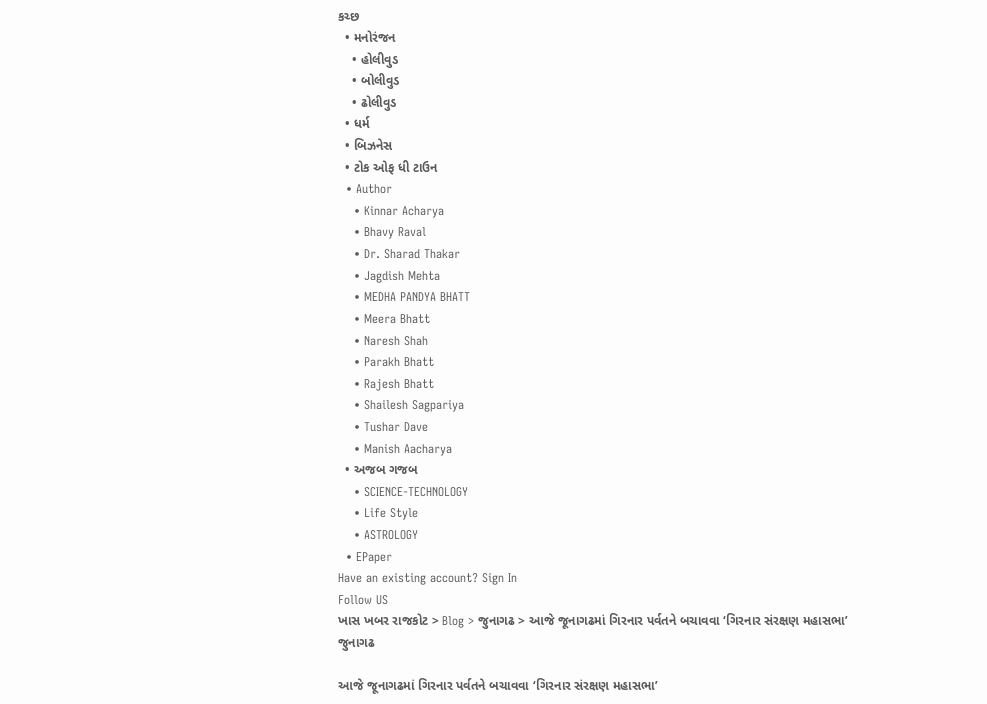કચ્છ
  • મનોરંજન
    • હોલીવુડ
    • બોલીવુડ
    • ઢોલીવુડ
  • ધર્મ
  • બિઝનેસ
  • ટોક ઓફ ધી ટાઉન
  • Author
    • Kinnar Acharya
    • Bhavy Raval
    • Dr. Sharad Thakar
    • Jagdish Mehta
    • MEDHA PANDYA BHATT
    • Meera Bhatt
    • Naresh Shah
    • Parakh Bhatt
    • Rajesh Bhatt
    • Shailesh Sagpariya
    • Tushar Dave
    • Manish Aacharya
  • અજબ ગજબ
    • SCIENCE-TECHNOLOGY
    • Life Style
    • ASTROLOGY
  • EPaper
Have an existing account? Sign In
Follow US
ખાસ ખબર રાજકોટ > Blog > જુનાગઢ > આજે જૂનાગઢમાં ગિરનાર પર્વતને બચાવવા ‘ગિરનાર સંરક્ષણ મહાસભા’
જુનાગઢ

આજે જૂનાગઢમાં ગિરનાર પર્વતને બચાવવા ‘ગિરનાર સંરક્ષણ મહાસભા’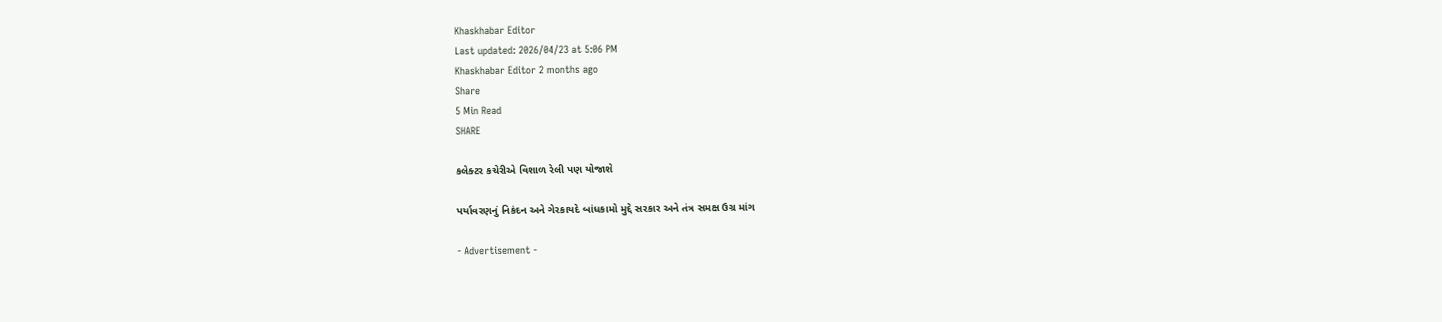Khaskhabar Editor
Last updated: 2026/04/23 at 5:06 PM
Khaskhabar Editor 2 months ago
Share
5 Min Read
SHARE

કલેક્ટર કચેરીએ વિશાળ રેલી પણ યોજાશે

પર્યાવરણનું નિકંદન અને ગેરકાયદે બાંધકામો મુદ્દે સરકાર અને તંત્ર સમક્ષ ઉગ્ર માંગ

- Advertisement -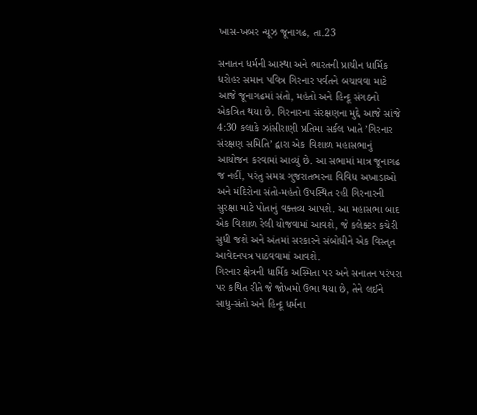ખાસ-ખબર ન્યૂઝ જૂનાગઢ, તા.23

સનાતન ધર્મની આસ્થા અને ભારતની પ્રાચીન ધાર્મિક ધરોહર સમાન પવિત્ર ગિરનાર પર્વતને બચાવવા માટે આજે જૂનાગઢમાં સંતો, મહંતો અને હિન્દૂ સંગઠનો એકત્રિત થયા છે. ગિરનારના સંરક્ષણના મુદ્દે આજે સાંજે 4:30 કલાકે ઝાંસીરાણી પ્રતિમા સર્કલ ખાતે ’ગિરનાર સંરક્ષણ સમિતિ’ દ્વારા એક વિશાળ મહાસભાનું આયોજન કરવામાં આવ્યું છે. આ સભામાં માત્ર જૂનાગઢ જ નહીં, પરંતુ સમગ્ર ગુજરાતભરના વિવિધ અખાડાઓ અને મંદિરોના સંતો-મહંતો ઉપસ્થિત રહી ગિરનારની સુરક્ષા માટે પોતાનું વક્તવ્ય આપશે. આ મહાસભા બાદ એક વિશાળ રેલી યોજવામાં આવશે, જે કલેક્ટર કચેરી સુધી જશે અને અંતમાં સરકારને સંબોધીને એક વિસ્તૃત આવેદનપત્ર પાઠવવામાં આવશે.
ગિરનાર ક્ષેત્રની ધાર્મિક અસ્મિતા પર અને સનાતન પરંપરા પર કથિત રીતે જે જોખમો ઉભા થયા છે, તેને લઈને સાધુ-સંતો અને હિન્દૂ ધર્મના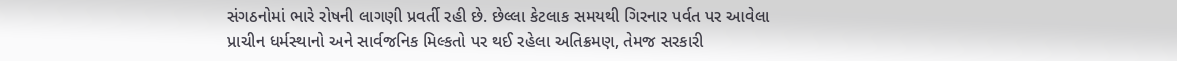સંગઠનોમાં ભારે રોષની લાગણી પ્રવર્તી રહી છે. છેલ્લા કેટલાક સમયથી ગિરનાર પર્વત પર આવેલા પ્રાચીન ધર્મસ્થાનો અને સાર્વજનિક મિલ્કતો પર થઈ રહેલા અતિક્રમણ, તેમજ સરકારી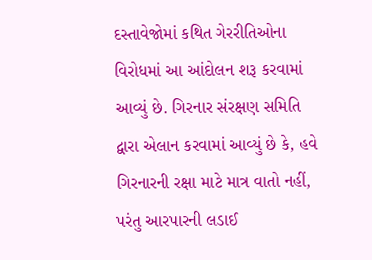દસ્તાવેજોમાં કથિત ગેરરીતિઓના વિરોધમાં આ આંદોલન શરૂ કરવામાં આવ્યું છે. ગિરનાર સંરક્ષણ સમિતિ દ્વારા એલાન કરવામાં આવ્યું છે કે, હવે ગિરનારની રક્ષા માટે માત્ર વાતો નહીં, પરંતુ આરપારની લડાઈ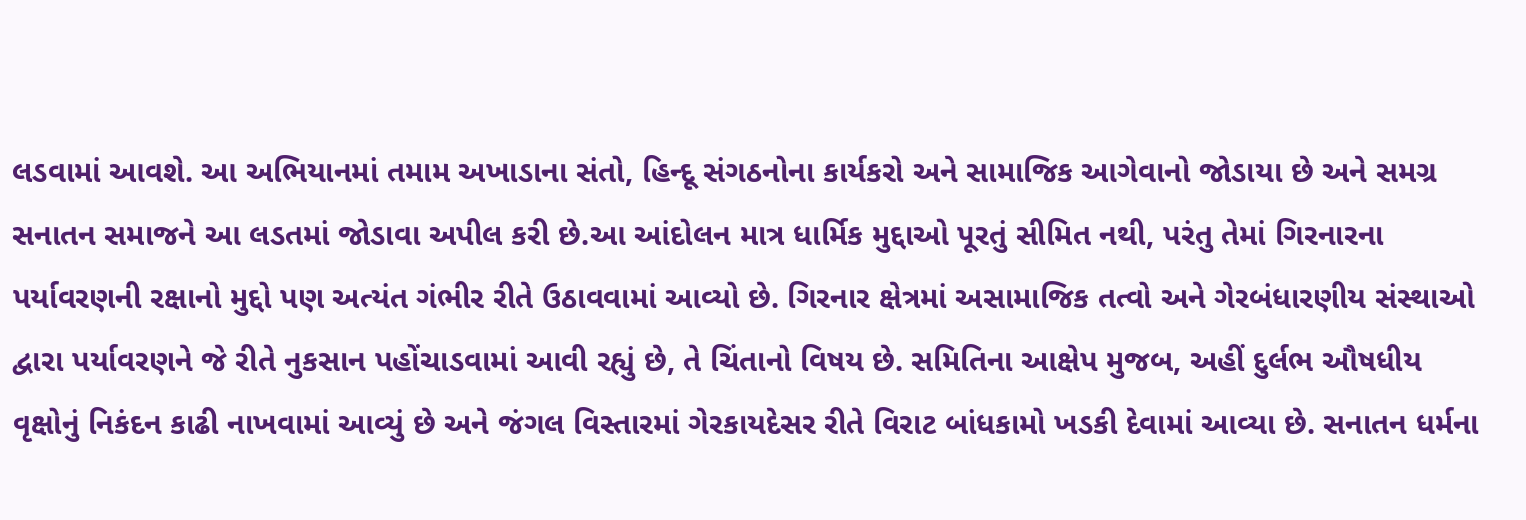લડવામાં આવશે. આ અભિયાનમાં તમામ અખાડાના સંતો, હિન્દૂ સંગઠનોના કાર્યકરો અને સામાજિક આગેવાનો જોડાયા છે અને સમગ્ર સનાતન સમાજને આ લડતમાં જોડાવા અપીલ કરી છે.આ આંદોલન માત્ર ધાર્મિક મુદ્દાઓ પૂરતું સીમિત નથી, પરંતુ તેમાં ગિરનારના પર્યાવરણની રક્ષાનો મુદ્દો પણ અત્યંત ગંભીર રીતે ઉઠાવવામાં આવ્યો છે. ગિરનાર ક્ષેત્રમાં અસામાજિક તત્વો અને ગેરબંધારણીય સંસ્થાઓ દ્વારા પર્યાવરણને જે રીતે નુકસાન પહોંચાડવામાં આવી રહ્યું છે, તે ચિંતાનો વિષય છે. સમિતિના આક્ષેપ મુજબ, અહીં દુર્લભ ઔષધીય વૃક્ષોનું નિકંદન કાઢી નાખવામાં આવ્યું છે અને જંગલ વિસ્તારમાં ગેરકાયદેસર રીતે વિરાટ બાંધકામો ખડકી દેવામાં આવ્યા છે. સનાતન ધર્મના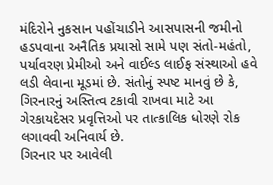મંદિરોને નુકસાન પહોંચાડીને આસપાસની જમીનો હડપવાના અનૈતિક પ્રયાસો સામે પણ સંતો-મહંતો, પર્યાવરણ પ્રેમીઓ અને વાઈલ્ડ લાઈફ સંસ્થાઓ હવે લડી લેવાના મૂડમાં છે. સંતોનું સ્પષ્ટ માનવું છે કે, ગિરનારનું અસ્તિત્વ ટકાવી રાખવા માટે આ ગેરકાયદેસર પ્રવૃત્તિઓ પર તાત્કાલિક ધોરણે રોક લગાવવી અનિવાર્ય છે.
ગિરનાર પર આવેલી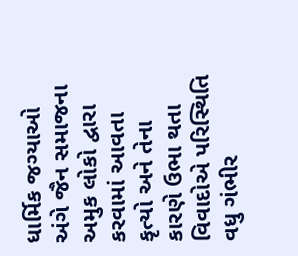ધાર્મિક જગ્યાઓ અંગે જૈન સમાજના અમુક લોકો દ્વારા કરવામાં આવતા કૃત્યો અને તેના કારણે ઉભા થતા વિવાદોએ પરિસ્થિતિ વધુ ગંભીર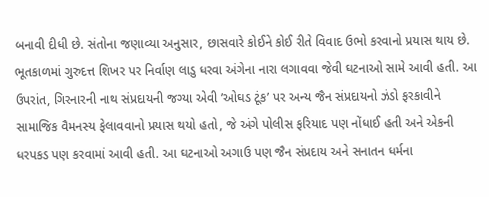બનાવી દીધી છે. સંતોના જણાવ્યા અનુસાર, છાસવારે કોઈને કોઈ રીતે વિવાદ ઉભો કરવાનો પ્રયાસ થાય છે. ભૂતકાળમાં ગુરુદત્ત શિખર પર નિર્વાણ લાડુ ધરવા અંગેના નારા લગાવવા જેવી ઘટનાઓ સામે આવી હતી. આ ઉપરાંત, ગિરનારની નાથ સંપ્રદાયની જગ્યા એવી ’ઓઘડ ટૂંક’ પર અન્ય જૈન સંપ્રદાયનો ઝંડો ફરકાવીને સામાજિક વૈમનસ્ય ફેલાવવાનો પ્રયાસ થયો હતો, જે અંગે પોલીસ ફરિયાદ પણ નોંધાઈ હતી અને એકની ધરપકડ પણ કરવામાં આવી હતી. આ ઘટનાઓ અગાઉ પણ જૈન સંપ્રદાય અને સનાતન ધર્મના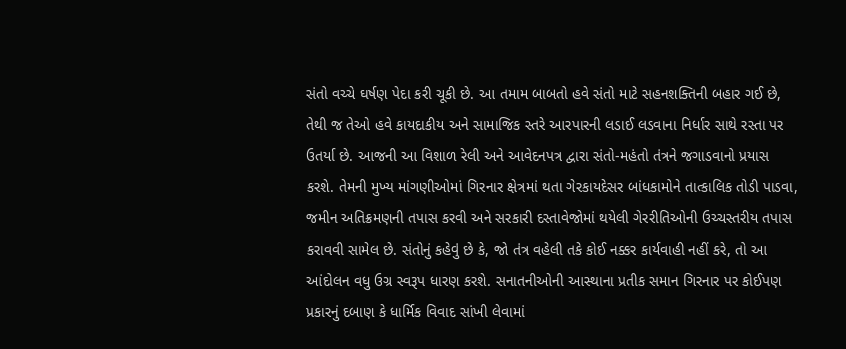સંતો વચ્ચે ઘર્ષણ પેદા કરી ચૂકી છે. આ તમામ બાબતો હવે સંતો માટે સહનશક્તિની બહાર ગઈ છે, તેથી જ તેઓ હવે કાયદાકીય અને સામાજિક સ્તરે આરપારની લડાઈ લડવાના નિર્ધાર સાથે રસ્તા પર ઉતર્યા છે. આજની આ વિશાળ રેલી અને આવેદનપત્ર દ્વારા સંતો-મહંતો તંત્રને જગાડવાનો પ્રયાસ કરશે. તેમની મુખ્ય માંગણીઓમાં ગિરનાર ક્ષેત્રમાં થતા ગેરકાયદેસર બાંધકામોને તાત્કાલિક તોડી પાડવા, જમીન અતિક્રમણની તપાસ કરવી અને સરકારી દસ્તાવેજોમાં થયેલી ગેરરીતિઓની ઉચ્ચસ્તરીય તપાસ કરાવવી સામેલ છે. સંતોનું કહેવું છે કે, જો તંત્ર વહેલી તકે કોઈ નક્કર કાર્યવાહી નહીં કરે, તો આ આંદોલન વધુ ઉગ્ર સ્વરૂપ ધારણ કરશે. સનાતનીઓની આસ્થાના પ્રતીક સમાન ગિરનાર પર કોઈપણ પ્રકારનું દબાણ કે ધાર્મિક વિવાદ સાંખી લેવામાં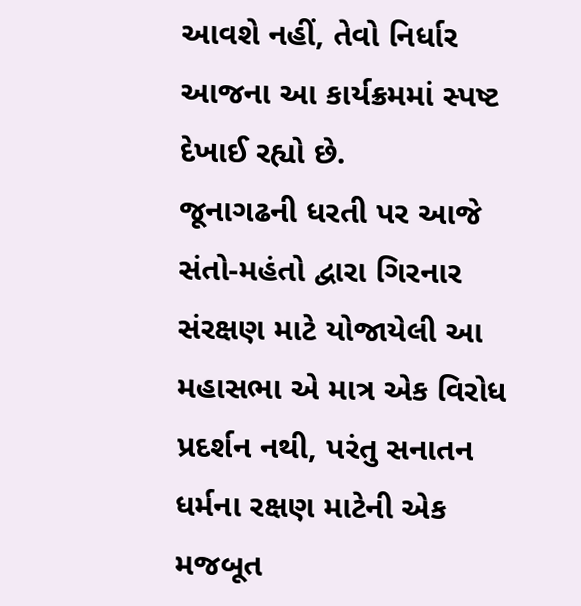આવશે નહીં, તેવો નિર્ધાર આજના આ કાર્યક્રમમાં સ્પષ્ટ દેખાઈ રહ્યો છે.
જૂનાગઢની ધરતી પર આજે સંતો-મહંતો દ્વારા ગિરનાર સંરક્ષણ માટે યોજાયેલી આ મહાસભા એ માત્ર એક વિરોધ પ્રદર્શન નથી, પરંતુ સનાતન ધર્મના રક્ષણ માટેની એક મજબૂત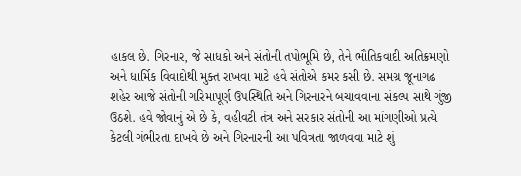હાકલ છે. ગિરનાર, જે સાધકો અને સંતોની તપોભૂમિ છે, તેને ભૌતિકવાદી અતિક્રમણો અને ધાર્મિક વિવાદોથી મુક્ત રાખવા માટે હવે સંતોએ કમર કસી છે. સમગ્ર જૂનાગઢ શહેર આજે સંતોની ગરિમાપૂર્ણ ઉપસ્થિતિ અને ગિરનારને બચાવવાના સંકલ્પ સાથે ગુંજી ઉઠશે. હવે જોવાનું એ છે કે, વહીવટી તંત્ર અને સરકાર સંતોની આ માંગણીઓ પ્રત્યે કેટલી ગંભીરતા દાખવે છે અને ગિરનારની આ પવિત્રતા જાળવવા માટે શું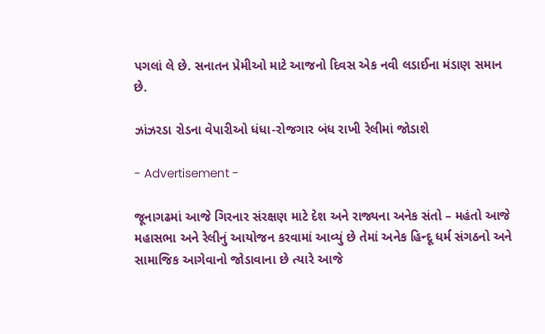પગલાં લે છે. સનાતન પ્રેમીઓ માટે આજનો દિવસ એક નવી લડાઈના મંડાણ સમાન છે.

ઝાંઝરડા રોડના વેપારીઓ ધંધા-રોજગાર બંધ રાખી રેલીમાં જોડાશે

- Advertisement -

જૂનાગઢમાં આજે ગિરનાર સંરક્ષણ માટે દેશ અને રાજ્યના અનેક સંતો – મહંતો આજે મહાસભા અને રેલીનું આયોજન કરવામાં આવ્યું છે તેમાં અનેક હિન્દૂ ધર્મ સંગઠનો અને સામાજિક આગેવાનો જોડાવાના છે ત્યારે આજે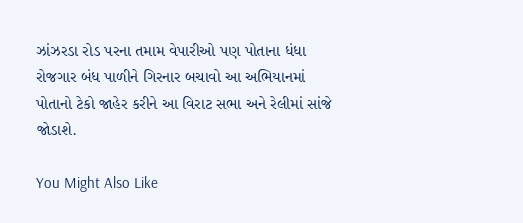ઝાંઝરડા રોડ પરના તમામ વેપારીઓ પણ પોતાના ધંધા રોજગાર બંધ પાળીને ગિરનાર બચાવો આ અભિયાનમાં પોતાનો ટેકો જાહેર કરીને આ વિરાટ સભા અને રેલીમાં સાંજે જોડાશે.

You Might Also Like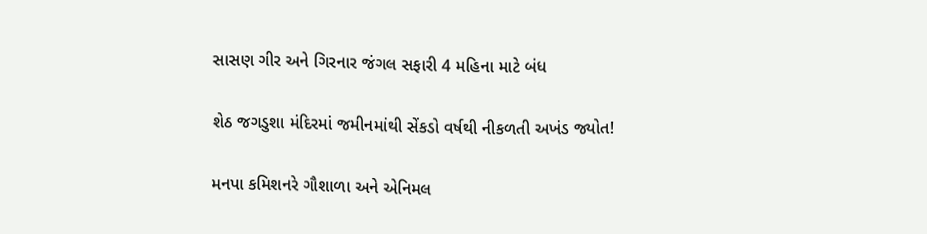સાસણ ગીર અને ગિરનાર જંગલ સફારી 4 મહિના માટે બંધ

શેઠ જગડુશા મંદિરમાં જમીનમાંથી સેંકડો વર્ષથી નીકળતી અખંડ જ્યોત!

મનપા કમિશનરે ગૌશાળા અને એનિમલ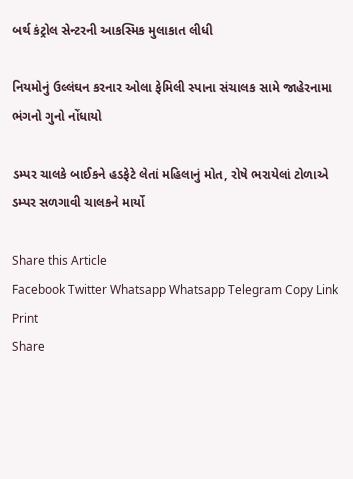બર્થ કંટ્રોલ સેન્ટરની આકસ્મિક મુલાકાત લીધી

નિયમોનું ઉલ્લંઘન કરનાર ઓલા ફેમિલી સ્પાના સંચાલક સામે જાહેરનામા ભંગનો ગુનો નોંધાયો

ડમ્પર ચાલકે બાઈકને હડફેટે લેતાં મહિલાનું મોત, રોષે ભરાયેલાં ટોળાએ ડમ્પર સળગાવી ચાલકને માર્યો

Share this Article
Facebook Twitter Whatsapp Whatsapp Telegram Copy Link Print
Share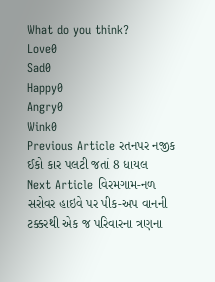What do you think?
Love0
Sad0
Happy0
Angry0
Wink0
Previous Article રતનપર નજીક ઈકો કાર પલટી જતાં 8 ધાયલ
Next Article વિરમગામ-નળ સરોવર હાઇવે પર પીક-અપ વાનની ટક્કરથી એક જ પરિવારના ત્રણના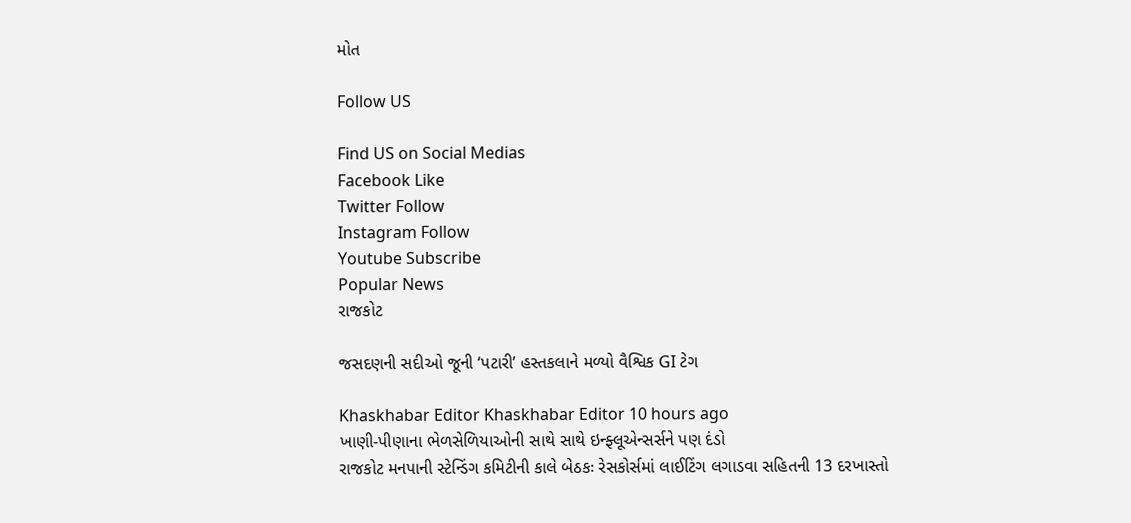મોત

Follow US

Find US on Social Medias
Facebook Like
Twitter Follow
Instagram Follow
Youtube Subscribe
Popular News
રાજકોટ

જસદણની સદીઓ જૂની ‘પટારી’ હસ્તકલાને મળ્યો વૈશ્વિક GI ટેગ

Khaskhabar Editor Khaskhabar Editor 10 hours ago
ખાણી-પીણાના ભેળસેળિયાઓની સાથે સાથે ઇન્ફ્લૂએન્સર્સને પણ દંડો
રાજકોટ મનપાની સ્ટેન્ડિંગ કમિટીની કાલે બેઠકઃ રેસકોર્સમાં લાઈટિંગ લગાડવા સહિતની 13 દરખાસ્તો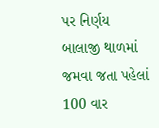પર નિર્ણય
બાલાજી થાળમાં જમવા જતા પહેલાં 100 વાર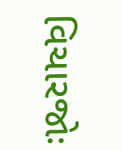વિચારજોઃ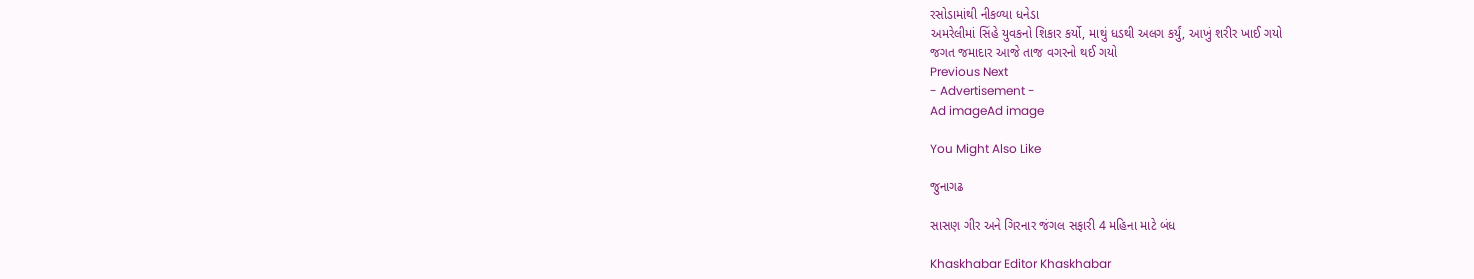રસોડામાંથી નીકળ્યા ધનેડા
અમરેલીમાં સિંહે યુવકનો શિકાર કર્યો, માથું ધડથી અલગ કર્યું, આખું શરીર ખાઈ ગયો
જગત જમાદાર આજે તાજ વગરનો થઈ ગયો
Previous Next
- Advertisement -
Ad imageAd image

You Might Also Like

જુનાગઢ

સાસણ ગીર અને ગિરનાર જંગલ સફારી 4 મહિના માટે બંધ

Khaskhabar Editor Khaskhabar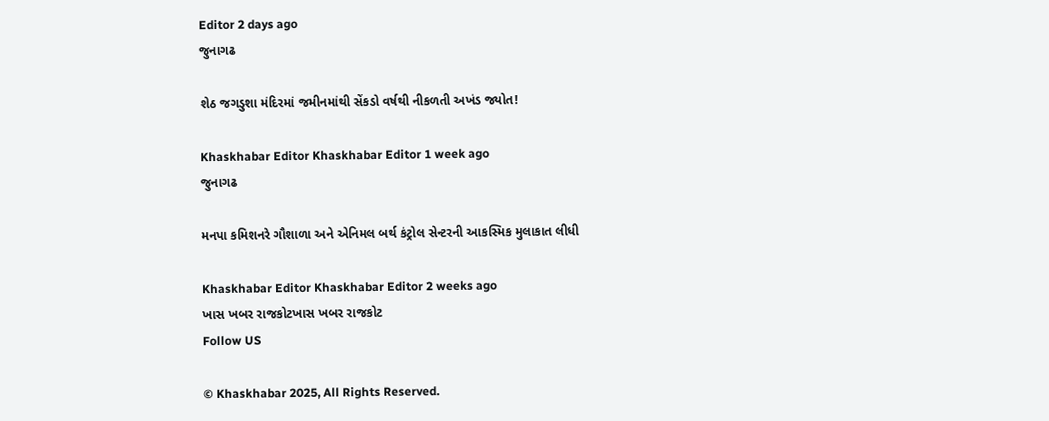Editor 2 days ago
જુનાગઢ

શેઠ જગડુશા મંદિરમાં જમીનમાંથી સેંકડો વર્ષથી નીકળતી અખંડ જ્યોત!

Khaskhabar Editor Khaskhabar Editor 1 week ago
જુનાગઢ

મનપા કમિશનરે ગૌશાળા અને એનિમલ બર્થ કંટ્રોલ સેન્ટરની આકસ્મિક મુલાકાત લીધી

Khaskhabar Editor Khaskhabar Editor 2 weeks ago
ખાસ ખબર રાજકોટખાસ ખબર રાજકોટ
Follow US

© Khaskhabar 2025, All Rights Reserved.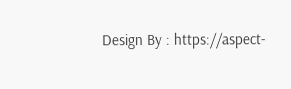Design By : https://aspect-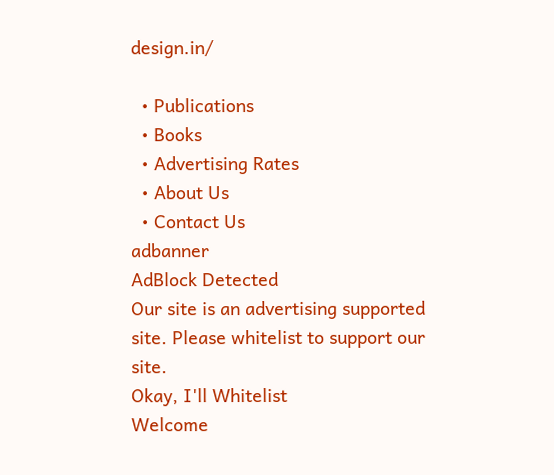design.in/

  • Publications
  • Books
  • Advertising Rates
  • About Us
  • Contact Us
adbanner
AdBlock Detected
Our site is an advertising supported site. Please whitelist to support our site.
Okay, I'll Whitelist
Welcome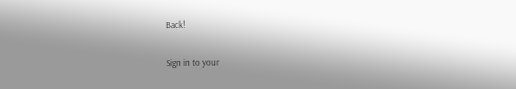Back!

Sign in to your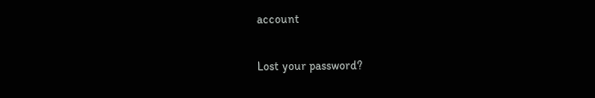account

Lost your password?